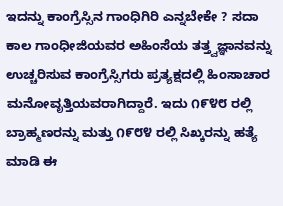ಇದನ್ನು ಕಾಂಗ್ರೆಸ್ಸಿನ ಗಾಂಧಿಗಿರಿ ಎನ್ನಬೇಕೇ ? ಸದಾ ಕಾಲ ಗಾಂಧೀಜಿಯವರ ಅಹಿಂಸೆಯ ತತ್ತ್ವಜ್ಞಾನವನ್ನು ಉಚ್ಚರಿಸುವ ಕಾಂಗ್ರೆಸ್ಸಿಗರು ಪ್ರತ್ಯಕ್ಷದಲ್ಲಿ ಹಿಂಸಾಚಾರ ಮನೋವೃತ್ತಿಯವರಾಗಿದ್ದಾರೆ. ಇದು ೧೯೪೮ ರಲ್ಲಿ ಬ್ರಾಹ್ಮಣರನ್ನು ಮತ್ತು ೧೯೮೪ ರಲ್ಲಿ ಸಿಖ್ಕರನ್ನು ಹತ್ಯೆ ಮಾಡಿ ಈ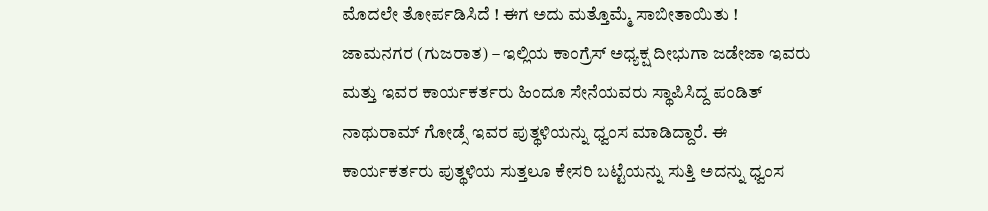ಮೊದಲೇ ತೋರ್ಪಡಿಸಿದೆ ! ಈಗ ಅದು ಮತ್ತೊಮ್ಮೆ ಸಾಬೀತಾಯಿತು !
ಜಾಮನಗರ (ಗುಜರಾತ) – ಇಲ್ಲಿಯ ಕಾಂಗ್ರೆಸ್ ಅಧ್ಯಕ್ಷ ದೀಭುಗಾ ಜಡೇಜಾ ಇವರು ಮತ್ತು ಇವರ ಕಾರ್ಯಕರ್ತರು ಹಿಂದೂ ಸೇನೆಯವರು ಸ್ಥಾಪಿಸಿದ್ದ ಪಂಡಿತ್ ನಾಥುರಾಮ್ ಗೋಡ್ಸೆ ಇವರ ಪುತ್ಥಳಿಯನ್ನು ಧ್ವಂಸ ಮಾಡಿದ್ದಾರೆ. ಈ ಕಾರ್ಯಕರ್ತರು ಪುತ್ಥಳಿಯ ಸುತ್ತಲೂ ಕೇಸರಿ ಬಟ್ಟೆಯನ್ನು ಸುತ್ತಿ ಅದನ್ನು ಧ್ವಂಸ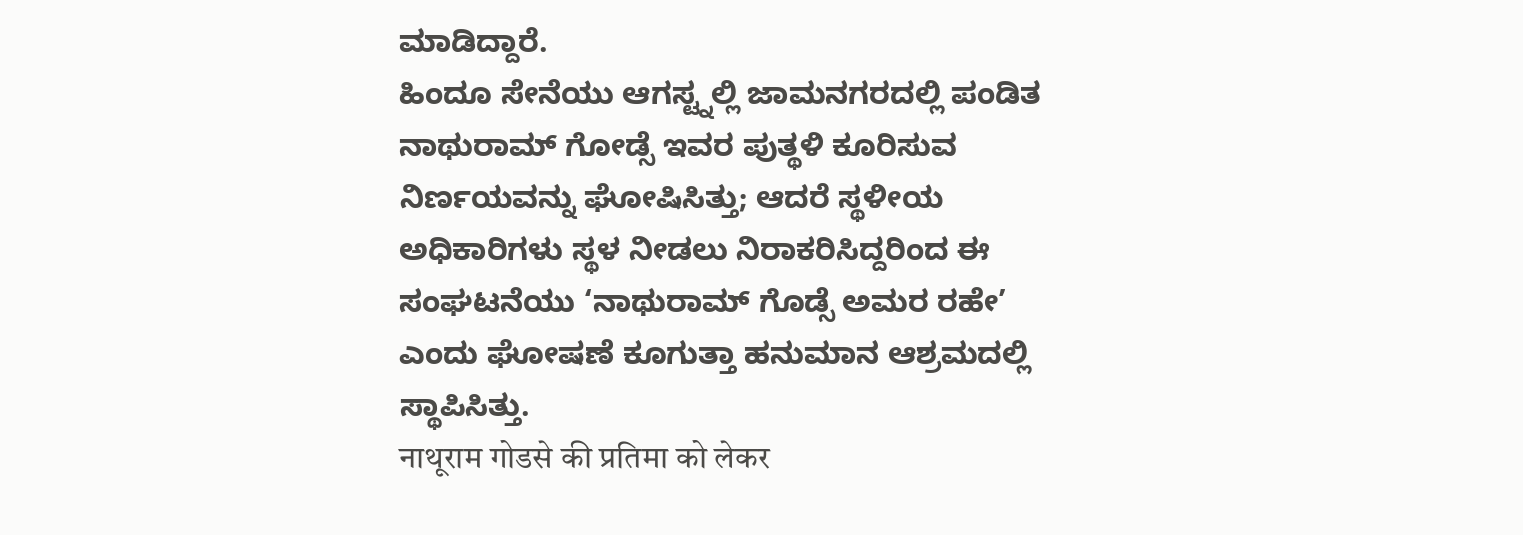ಮಾಡಿದ್ದಾರೆ.
ಹಿಂದೂ ಸೇನೆಯು ಆಗಸ್ಟ್ನಲ್ಲಿ ಜಾಮನಗರದಲ್ಲಿ ಪಂಡಿತ ನಾಥುರಾಮ್ ಗೋಡ್ಸೆ ಇವರ ಪುತ್ಥಳಿ ಕೂರಿಸುವ ನಿರ್ಣಯವನ್ನು ಘೋಷಿಸಿತ್ತು; ಆದರೆ ಸ್ಥಳೀಯ ಅಧಿಕಾರಿಗಳು ಸ್ಥಳ ನೀಡಲು ನಿರಾಕರಿಸಿದ್ದರಿಂದ ಈ ಸಂಘಟನೆಯು ‘ನಾಥುರಾಮ್ ಗೊಡ್ಸೆ ಅಮರ ರಹೇ’ ಎಂದು ಘೋಷಣೆ ಕೂಗುತ್ತಾ ಹನುಮಾನ ಆಶ್ರಮದಲ್ಲಿ ಸ್ಥಾಪಿಸಿತ್ತು.
नाथूराम गोडसे की प्रतिमा को लेकर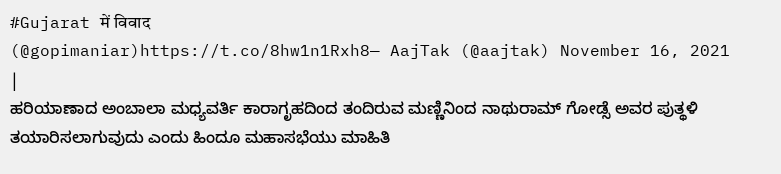#Gujarat में विवाद
(@gopimaniar)https://t.co/8hw1n1Rxh8— AajTak (@aajtak) November 16, 2021
|
ಹರಿಯಾಣಾದ ಅಂಬಾಲಾ ಮಧ್ಯವರ್ತಿ ಕಾರಾಗೃಹದಿಂದ ತಂದಿರುವ ಮಣ್ಣಿನಿಂದ ನಾಥುರಾಮ್ ಗೋಡ್ಸೆ ಅವರ ಪುತ್ಥಳಿ ತಯಾರಿಸಲಾಗುವುದು ಎಂದು ಹಿಂದೂ ಮಹಾಸಭೆಯು ಮಾಹಿತಿ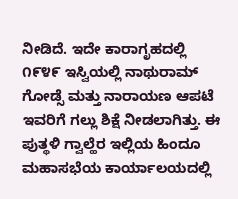ನೀಡಿದೆ. ಇದೇ ಕಾರಾಗೃಹದಲ್ಲಿ ೧೯೪೯ ಇಸ್ವಿಯಲ್ಲಿ ನಾಥುರಾಮ್ ಗೋಡ್ಸೆ ಮತ್ತು ನಾರಾಯಣ ಆಪಟೆ ಇವರಿಗೆ ಗಲ್ಲು ಶಿಕ್ಷೆ ನೀಡಲಾಗಿತ್ತು. ಈ ಪುತ್ಥಳಿ ಗ್ವಾಲ್ಹೆರ ಇಲ್ಲಿಯ ಹಿಂದೂ ಮಹಾಸಭೆಯ ಕಾರ್ಯಾಲಯದಲ್ಲಿ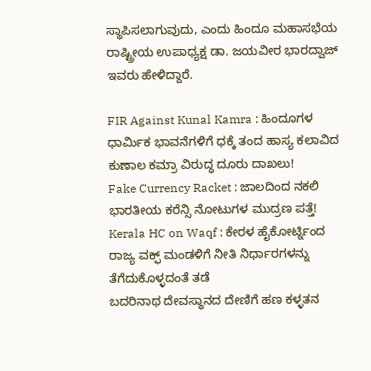ಸ್ಥಾಪಿಸಲಾಗುವುದು, ಎಂದು ಹಿಂದೂ ಮಹಾಸಭೆಯ ರಾಷ್ಟ್ರೀಯ ಉಪಾಧ್ಯಕ್ಷ ಡಾ. ಜಯವೀರ ಭಾರದ್ವಾಜ್ ಇವರು ಹೇಳಿದ್ದಾರೆ.

FIR Against Kunal Kamra : ಹಿಂದೂಗಳ ಧಾರ್ಮಿಕ ಭಾವನೆಗಳಿಗೆ ಧಕ್ಕೆ ತಂದ ಹಾಸ್ಯ ಕಲಾವಿದ ಕುಣಾಲ ಕಮ್ರಾ ವಿರುದ್ಧ ದೂರು ದಾಖಲು!
Fake Currency Racket : ಜಾಲದಿಂದ ನಕಲಿ ಭಾರತೀಯ ಕರೆನ್ಸಿ ನೋಟುಗಳ ಮುದ್ರಣ ಪತ್ತೆ!
Kerala HC on Waqf : ಕೇರಳ ಹೈಕೋರ್ಟ್ನಿಂದ ರಾಜ್ಯ ವಕ್ಫ್ ಮಂಡಳಿಗೆ ನೀತಿ ನಿರ್ಧಾರಗಳನ್ನು ತೆಗೆದುಕೊಳ್ಳದಂತೆ ತಡೆ
ಬದರಿನಾಥ ದೇವಸ್ಥಾನದ ದೇಣಿಗೆ ಹಣ ಕಳ್ಳತನ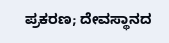ಪ್ರಕರಣ; ದೇವಸ್ಥಾನದ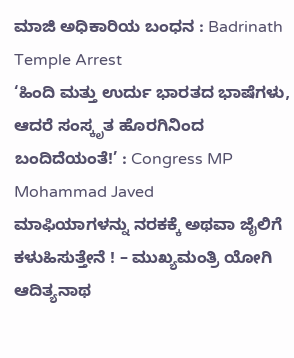ಮಾಜಿ ಅಧಿಕಾರಿಯ ಬಂಧನ : Badrinath Temple Arrest
‘ಹಿಂದಿ ಮತ್ತು ಉರ್ದು ಭಾರತದ ಭಾಷೆಗಳು, ಆದರೆ ಸಂಸ್ಕೃತ ಹೊರಗಿನಿಂದ ಬಂದಿದೆಯಂತೆ!’ : Congress MP Mohammad Javed
ಮಾಫಿಯಾಗಳನ್ನು ನರಕಕ್ಕೆ ಅಥವಾ ಜೈಲಿಗೆ ಕಳುಹಿಸುತ್ತೇನೆ ! – ಮುಖ್ಯಮಂತ್ರಿ ಯೋಗಿ ಆದಿತ್ಯನಾಥ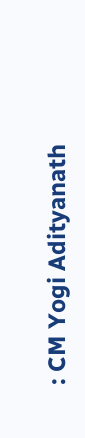: CM Yogi Adityanath